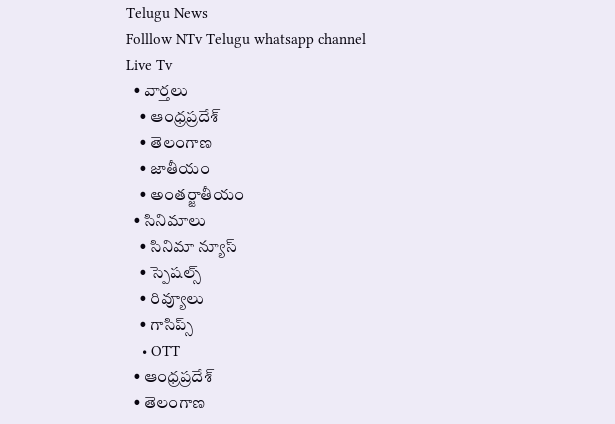Telugu News
Folllow NTv Telugu whatsapp channel Live Tv
  • వార్తలు
    • ఆంధ్రప్రదేశ్
    • తెలంగాణ
    • జాతీయం
    • అంతర్జాతీయం
  • సినిమాలు
    • సినిమా న్యూస్
    • స్పెషల్స్
    • రివ్యూలు
    • గాసిప్స్
    • OTT
  • ఆంధ్రప్రదేశ్
  • తెలంగాణ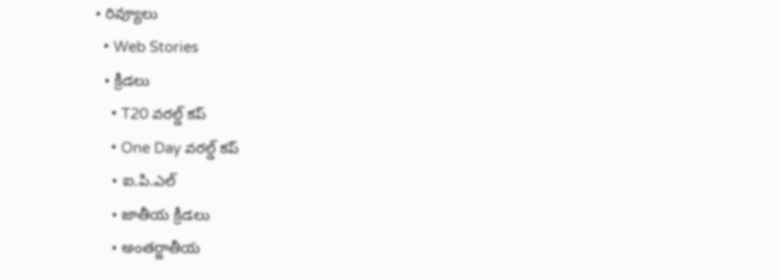• రివ్యూలు
  • Web Stories
  • క్రీడలు
    • T20 వరల్డ్ కప్
    • One Day వరల్డ్ కప్
    • ఐ.పి.ఎల్
    • జాతీయ క్రీడలు
    • అంతర్జాతీయ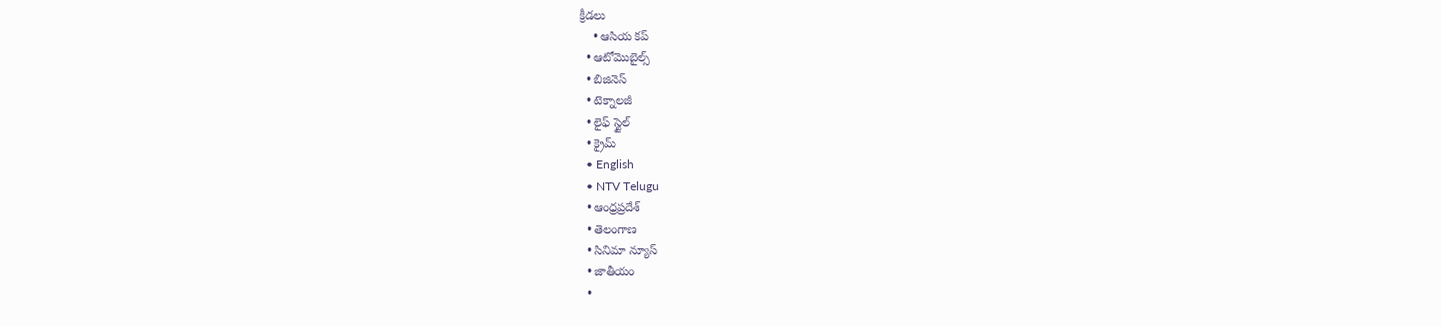క్రీడలు
    • ఆసియ కప్
  • ఆటోమొబైల్స్
  • బిజినెస్‌
  • టెక్నాలజీ
  • లైఫ్ స్టైల్
  • క్రైమ్
  • English
  • NTV Telugu
  • ఆంధ్రప్రదేశ్
  • తెలంగాణ
  • సినిమా న్యూస్
  • జాతీయం
  •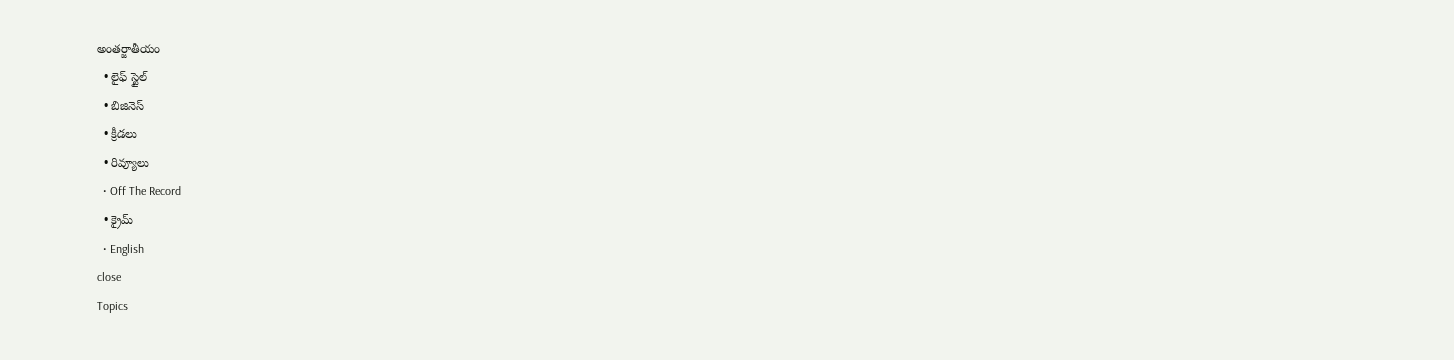అంతర్జాతీయం
  • లైఫ్ స్టైల్
  • బిజినెస్‌
  • క్రీడలు
  • రివ్యూలు
  • Off The Record
  • క్రైమ్
  • English
close
Topics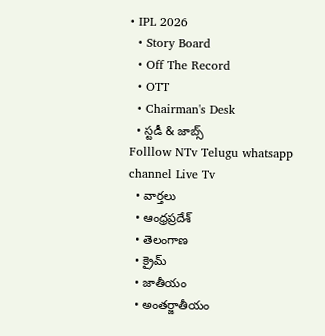• IPL 2026
  • Story Board
  • Off The Record
  • OTT
  • Chairman's Desk
  • స్టడీ & జాబ్స్
Folllow NTv Telugu whatsapp channel Live Tv
  • వార్తలు
  • ఆంధ్రప్రదేశ్
  • తెలంగాణ
  • క్రైమ్
  • జాతీయం
  • అంతర్జాతీయం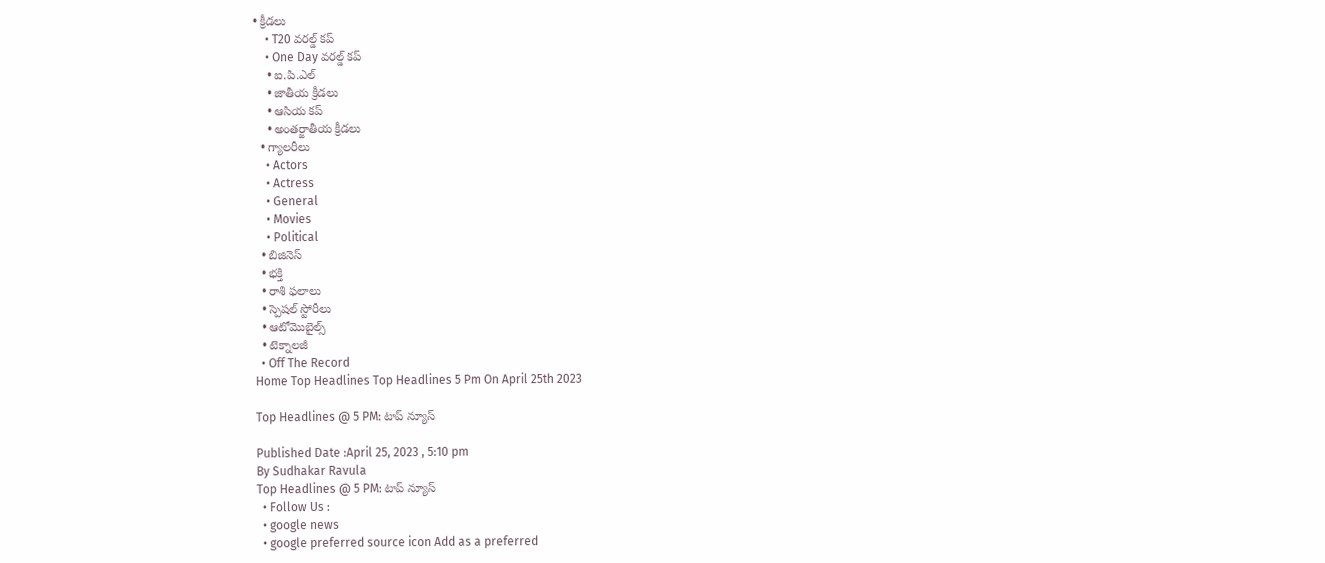• క్రీడలు
    • T20 వరల్డ్ కప్
    • One Day వరల్డ్ కప్
    • ఐ.పి.ఎల్
    • జాతీయ క్రీడలు
    • ఆసియ కప్
    • అంతర్జాతీయ క్రీడలు
  • గ్యాలరీలు
    • Actors
    • Actress
    • General
    • Movies
    • Political
  • బిజినెస్‌
  • భక్తి
  • రాశి ఫలాలు
  • స్పెషల్‌ స్టోరీలు
  • ఆటోమొబైల్స్
  • టెక్నాలజీ
  • Off The Record
Home Top Headlines Top Headlines 5 Pm On April 25th 2023

Top Headlines @ 5 PM: టాప్‌ న్యూస్‌

Published Date :April 25, 2023 , 5:10 pm
By Sudhakar Ravula
Top Headlines @ 5 PM: టాప్‌ న్యూస్‌
  • Follow Us :
  • google news
  • google preferred source icon Add as a preferred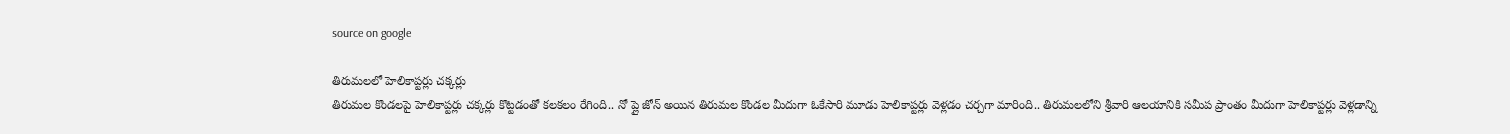source on google

తిరుమలలో హెలికాప్టర్లు చక్కర్లు
తిరుమల కొండలపై హెలికాప్టర్లు చక్కర్లు కొట్టడంతో కలకలం రేగింది.. నో ప్లై జోన్ అయిన తిరుమల కొండల మీదుగా ఓకేసారి మూడు హెలికాప్టర్లు వెళ్లడం చర్చగా మారింది.. తిరుమలలోని శ్రీవారి ఆలయానికి సమీప ప్రాంతం మీదుగా హెలికాప్టర్లు వెళ్లడాన్ని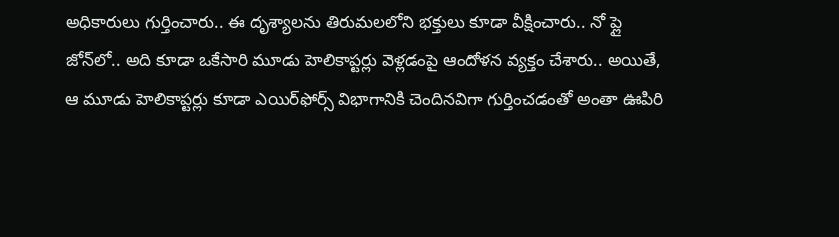అధికారులు గుర్తించారు.. ఈ దృశ్యాలను తిరుమలలోని భక్తులు కూడా వీక్షించారు.. నో ప్లై జోన్‌లో.. అది కూడా ఒకేసారి మూడు హెలికాప్టర్లు వెళ్లడంపై ఆందోళన వ్యక్తం చేశారు.. అయితే, ఆ మూడు హెలికాప్టర్లు కూడా ఎయిర్‌ఫోర్స్‌ విభాగానికి చెందినవిగా గుర్తించడంతో అంతా ఊపిరి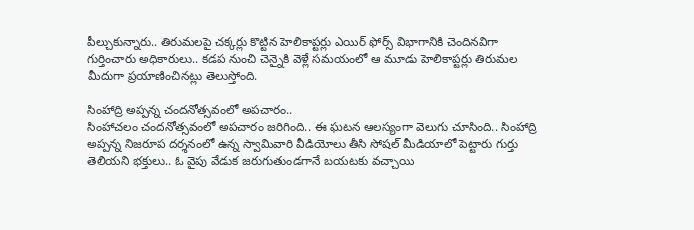పీల్చుకున్నారు.. తిరుమలపై చక్కర్లు కొట్టిన హెలికాప్టర్లు ఎయిర్ ఫోర్స్‌ విభాగానికి చెందినవిగా గుర్తించారు అధికారులు.. కడప నుంచి చెన్నైకి వెళ్లే సమయంలో ఆ మూడు హెలికాప్టర్లు తిరుమల మీదుగా ప్రయాణించినట్లు తెలుస్తోంది.

సింహాద్రి అప్పన్న చందనోత్సవంలో అపచారం..
సింహాచలం చందనోత్సవంలో అపచారం జరిగింది.. ఈ ఘటన ఆలస్యంగా వెలుగు చూసింది.. సింహాద్రి అప్పన్న నిజరూప దర్శనంలో ఉన్న స్వామివారి వీడియోలు తీసి సోషల్ మీడియాలో పెట్టారు గుర్తు తెలియని భక్తులు.. ఓ వైపు వేడుక జరుగుతుండగానే బయటకు వచ్చాయి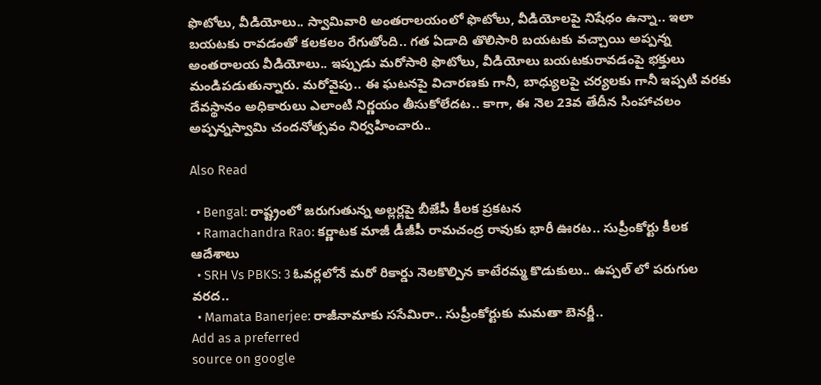ఫొటోలు, వీడియోలు.. స్వామివారి అంతరాలయంలో ఫొటోలు, వీడియోలపై నిషేధం ఉన్నా.. ఇలా బయటకు రావడంతో కలకలం రేగుతోంది.. గత ఏడాది తొలిసారి బయటకు వచ్చాయి అప్పన్న అంతరాలయ వీడియోలు.. ఇప్పుడు మరోసారి ఫొటోలు, వీడియోలు బయటకురావడంపై భక్తులు మండిపడుతున్నారు. మరోవైపు.. ఈ ఘటనపై విచారణకు గానీ, బాధ్యులపై చర్యలకు గానీ ఇప్పటి వరకు దేవస్థానం అధికారులు ఎలాంటి నిర్ణయం తీసుకోలేదట.. కాగా, ఈ నెల 23వ తేదీన సింహాచలం అప్పన్నస్వామి చందనోత్సవం నిర్వహించారు..

Also Read

  • Bengal: రాష్ట్రంలో జరుగుతున్న అల్లర్లపై బీజేపీ కీలక ప్రకటన
  • Ramachandra Rao: కర్ణాటక మాజీ డీజీపీ రామచంద్ర రావుకు భారీ ఊరట.. సుప్రీంకోర్టు కీలక ఆదేశాలు
  • SRH Vs PBKS: 3 ఓవర్లలోనే మరో రికార్డు నెలకొల్పిన కాటేరమ్మ కొడుకులు.. ఉప్పల్ లో పరుగుల వరద..
  • Mamata Banerjee: రాజీనామాకు ససేమిరా.. సుప్రీంకోర్టుకు మమతా బెనర్జీ..
Add as a preferred
source on google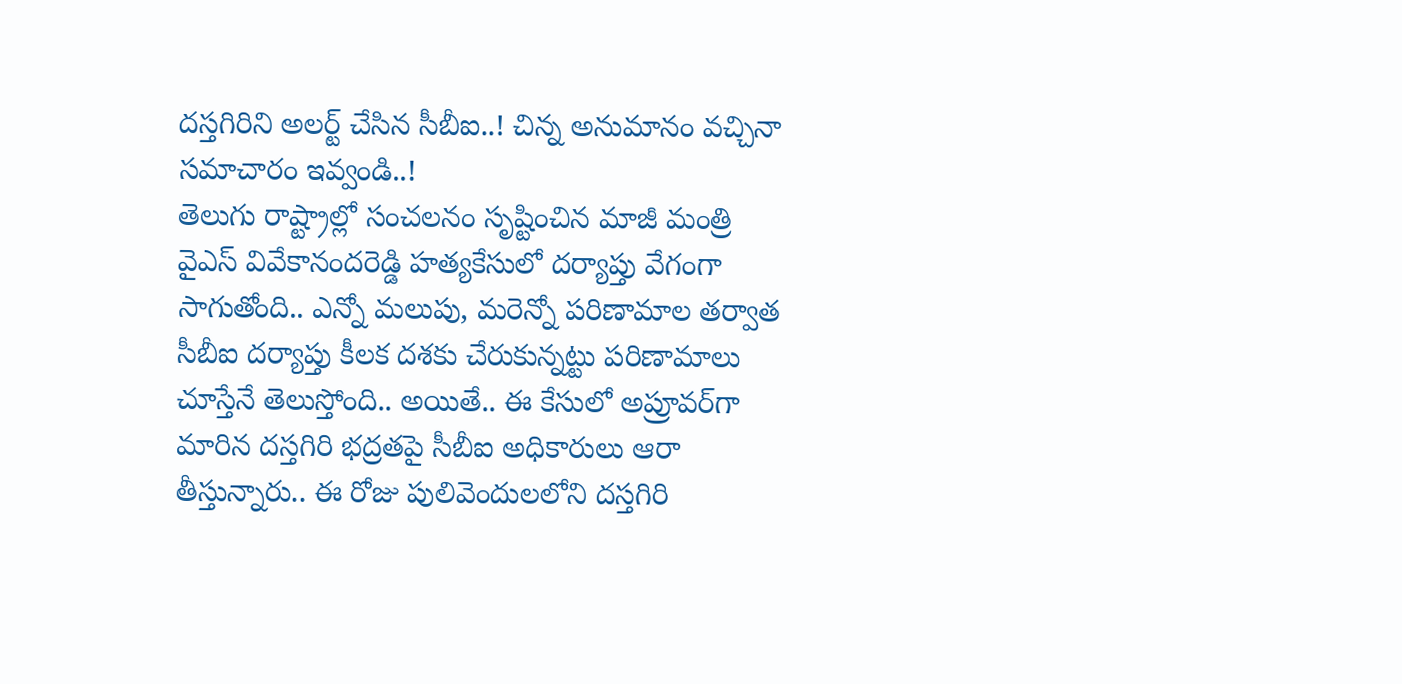దస్తగిరిని అలర్ట్‌ చేసిన సీబీఐ..! చిన్న అనుమానం వచ్చినా సమాచారం ఇవ్వండి..!
తెలుగు రాష్ట్రాల్లో సంచలనం సృష్టించిన మాజీ మంత్రి వైఎస్‌ వివేకానందరెడ్డి హత్యకేసులో దర్యాప్తు వేగంగా సాగుతోంది.. ఎన్నో మలుపు, మరెన్నో పరిణామాల తర్వాత సీబీఐ దర్యాప్తు కీలక దశకు చేరుకున్నట్టు పరిణామాలు చూస్తేనే తెలుస్తోంది.. అయితే.. ఈ కేసులో అప్రూవర్‌గా మారిన దస్తగిరి భద్రతపై సీబీఐ అధికారులు ఆరా తీస్తున్నారు.. ఈ రోజు పులివెందులలోని దస్తగిరి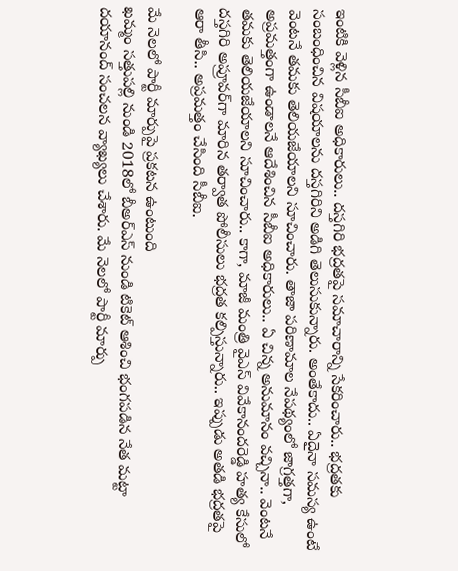ఇంటికి వెళ్లిన సీబీఐ అధికారులు.. దస్తగిరి భద్రతపై సమాచారాన్ని సేకరించారు.. భద్రతకు సంబంధించిన విషయాలను దస్తగిరిని అడిగి తెలుసుకున్నారు. అంతేకాదు.. ఏదైనా సమస్య ఉంటే వెంటనే తమకు తెలియజేయాలని సూచించారు. తాజా పరిణామాల నేపథ్యంలో జాగ్రత్తగా, అప్రమత్తంగా ఉండాలనే ఆదేశించిన సీబీఐ అధికారులు.. ఏ చిన్న అనుమానం వచ్చినా.. వెంటనే తమకు తెలియజేయాలని సూచించారు.. కాగా, మాజీ మంత్రి వైఎస్‌ వివేకానందరెడ్డి హత్య కేసులో దస్తగిరి అప్రూవర్‌గా మారిన తర్వాత పోలీసులు భద్రత కల్పిస్తున్నారు.. ఇప్పుడు అతడి భద్రతపై ఆరా తీసి.. అప్రమత్తం చేసింది సీబీఐ.

మే నెలలో పార్టీ మార్పుపై ప్రకటన ఉంటుంది
ఖమ్మం సత్తుపల్లి నుండి 2018లో బీఅర్ఎస్ నుండి టికెట్ ఆశించి భంగపడిన నేత మట్టా దయానంద్ సంచలన వ్యాఖ్యలు చేశారు. మే నెలలో పార్టీ మార్పు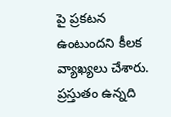పై ప్రకటన ఉంటుందని కీలక వ్యాఖ్యలు చేశారు. ప్రస్తుతం ఉన్నది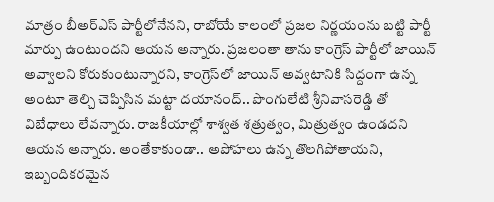మాత్రం బీఅర్ఎస్ పార్టీలోనేనని, రాబోయే కాలంలో ప్రజల నిర్ణయంను బట్టి పార్టీ మార్పు ఉంటుందని ఆయన అన్నారు. ప్రజలంతా తాను కాంగ్రెస్ పార్టీలో జాయిన్ అవ్వాలని కోరుకుంటున్నారని, కాంగ్రెస్‌లో జాయిన్ అవ్వటానికి సిద్దంగా ఉన్న అంటూ తెల్చి చెప్పిసిన మట్టా దయానంద్.. పొంగులేటి శ్రీనివాసరెడ్డి తో విబేధాలు లేవన్నారు. రాజకీయాల్లో శాశ్వత శత్రుత్వం, మిత్రుత్వం ఉండదని ఆయన అన్నారు. అంతేకాకుండా.. అపోహలు ఉన్న తొలగిపోతాయని, ఇబ్బందికరమైన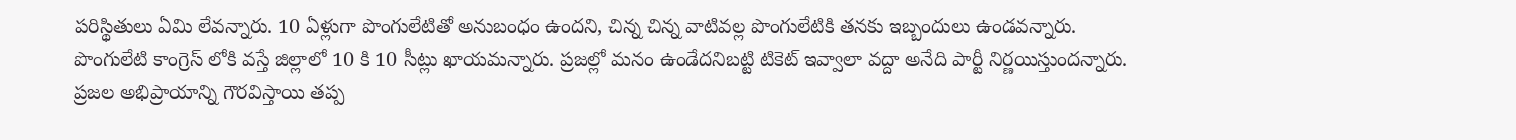పరిస్థితులు ఏమి లేవన్నారు. 10 ఏళ్లుగా పొంగులేటితో అనుబంధం ఉందని, చిన్న చిన్న వాటివల్ల పొంగులేటికి తనకు ఇబ్బందులు ఉండవన్నారు. పొంగులేటి కాంగ్రెస్ లోకి వస్తే జిల్లాలో 10 కి 10 సీట్లు ఖాయమన్నారు. ప్రజల్లో మనం ఉండేదనిబట్టి టికెట్ ఇవ్వాలా వద్దా అనేది పార్టీ నిర్ణయిస్తుందన్నారు. ప్రజల అభిప్రాయాన్ని గౌరవిస్తాయి తప్ప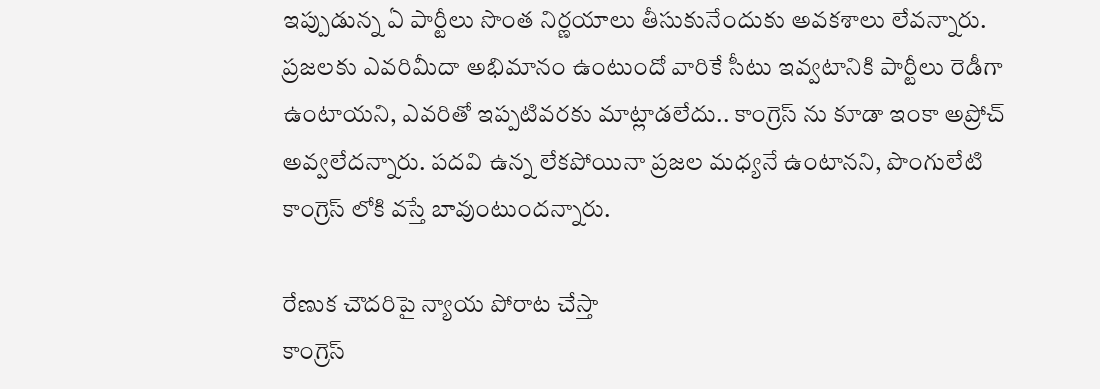ఇప్పుడున్న ఏ పార్టీలు సొంత నిర్ణయాలు తీసుకునేందుకు అవకశాలు లేవన్నారు. ప్రజలకు ఎవరిమీదా అభిమానం ఉంటుందో వారికే సీటు ఇవ్వటానికి పార్టీలు రెడీగా ఉంటాయని, ఎవరితో ఇప్పటివరకు మాట్లాడలేదు.. కాంగ్రెస్ ను కూడా ఇంకా అప్రోచ్ అవ్వలేదన్నారు. పదవి ఉన్న లేకపోయినా ప్రజల మధ్యనే ఉంటానని, పొంగులేటి కాంగ్రెస్ లోకి వస్తే బావుంటుందన్నారు.

రేణుక చౌదరిపై న్యాయ పోరాట చేస్తా
కాంగ్రెస్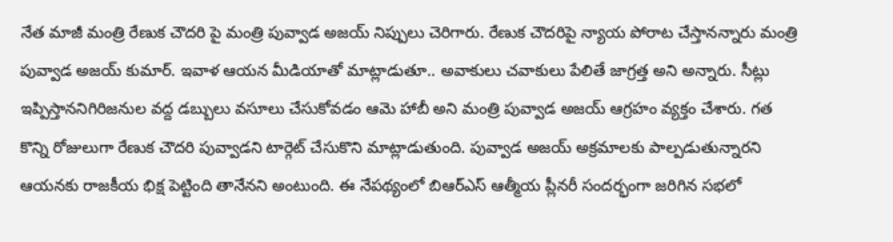నేత మాజీ మంత్రి రేణుక చౌదరి పై మంత్రి పువ్వాడ అజయ్ నిప్పులు చెరిగారు. రేణుక చౌదరిపై న్యాయ పోరాట చేస్తానన్నారు మంత్రి పువ్వాడ అజయ్‌ కుమార్‌. ఇవాళ ఆయన మీడియాతో మాట్లాడుతూ.. అవాకులు చవాకులు పేలితే జాగ్రత్త అని అన్నారు. సీట్లు ఇప్పిస్తాననిగిరిజనుల వద్ద డబ్బులు వసూలు చేసుకోవడం ఆమె హాబీ అని మంత్రి పువ్వాడ అజయ్ ఆగ్రహం వ్యక్తం చేశారు. గత కొన్ని రోజులుగా రేణుక చౌదరి పువ్వాడని టార్గెట్ చేసుకొని మాట్లాడుతుంది. పువ్వాడ అజయ్ అక్రమాలకు పాల్పడుతున్నారని ఆయనకు రాజకీయ భిక్ష పెట్టింది తానేనని అంటుంది. ఈ నేపథ్యంలో బిఆర్ఎస్ ఆత్మీయ ప్లీనరీ సందర్భంగా జరిగిన సభలో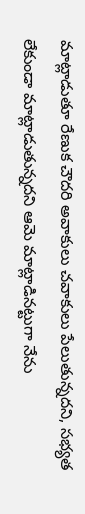మాట్లాడుతూ రేణుక చౌదరి అవాకులు చవాకులు పేలుతున్నదని, సభ్యత లేకుండా మాట్లాడుతున్నదని ఆమె మాట్లాడినట్టుగా నేను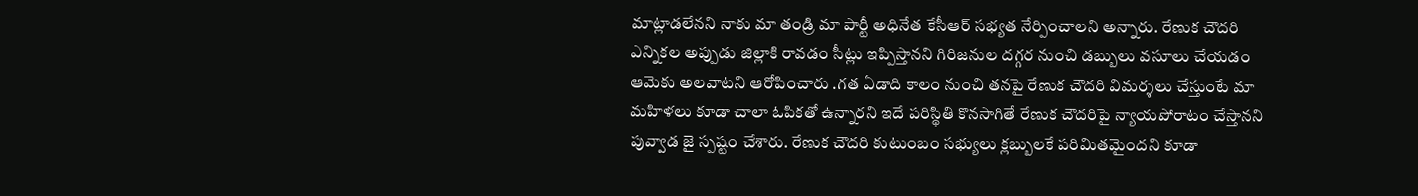మాట్లాడలేనని నాకు మా తండ్రి మా పార్టీ అధినేత కేసీఆర్ సభ్యత నేర్పించాలని అన్నారు. రేణుక చౌదరి ఎన్నికల అప్పుడు జిల్లాకి రావడం సీట్లు ఇప్పిస్తానని గిరిజనుల దగ్గర నుంచి డబ్బులు వసూలు చేయడం ఆమెకు అలవాటని ఆరోపించారు .గత ఏడాది కాలం నుంచి తనపై రేణుక చౌదరి విమర్శలు చేస్తుంటే మా మహిళలు కూడా చాలా ఓపికతో ఉన్నారని ఇదే పరిస్థితి కొనసాగితే రేణుక చౌదరిపై న్యాయపోరాటం చేస్తానని పువ్వాడ జై స్పష్టం చేశారు. రేణుక చౌదరి కుటుంబం సభ్యులు క్లబ్బులకే పరిమితమైందని కూడా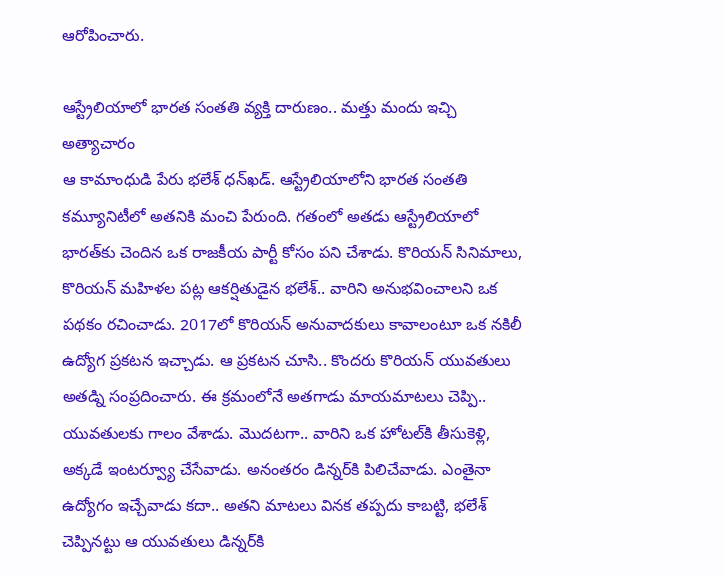ఆరోపించారు.

ఆస్ట్రేలియాలో భారత సంతతి వ్యక్తి దారుణం.. మత్తు మందు ఇచ్చి అత్యాచారం
ఆ కామాంధుడి పేరు భలేశ్ ధన్‌ఖడ్. ఆస్ట్రేలియాలోని భారత సంతతి కమ్యూనిటీలో అతనికి మంచి పేరుంది. గతంలో అతడు ఆస్ట్రేలియాలో భారత్‌కు చెందిన ఒక రాజకీయ పార్టీ కోసం పని చేశాడు. కొరియన్ సినిమాలు, కొరియన్ మహిళల పట్ల ఆకర్షితుడైన భలేశ్.. వారిని అనుభవించాలని ఒక పథకం రచించాడు. 2017లో కొరియన్ అనువాదకులు కావాలంటూ ఒక నకిలీ ఉద్యోగ ప్రకటన ఇచ్చాడు. ఆ ప్రకటన చూసి.. కొందరు కొరియన్ యువతులు అతడ్ని సంప్రదించారు. ఈ క్రమంలోనే అతగాడు మాయమాటలు చెప్పి.. యువతులకు గాలం వేశాడు. మొదటగా.. వారిని ఒక హోటల్‌కి తీసుకెళ్లి, అక్కడే ఇంటర్వ్యూ చేసేవాడు. అనంతరం డిన్నర్‌కి పిలిచేవాడు. ఎంతైనా ఉద్యోగం ఇచ్చేవాడు కదా.. అతని మాటలు వినక తప్పదు కాబట్టి, భలేశ్ చెప్పినట్టు ఆ యువతులు డిన్నర్‌కి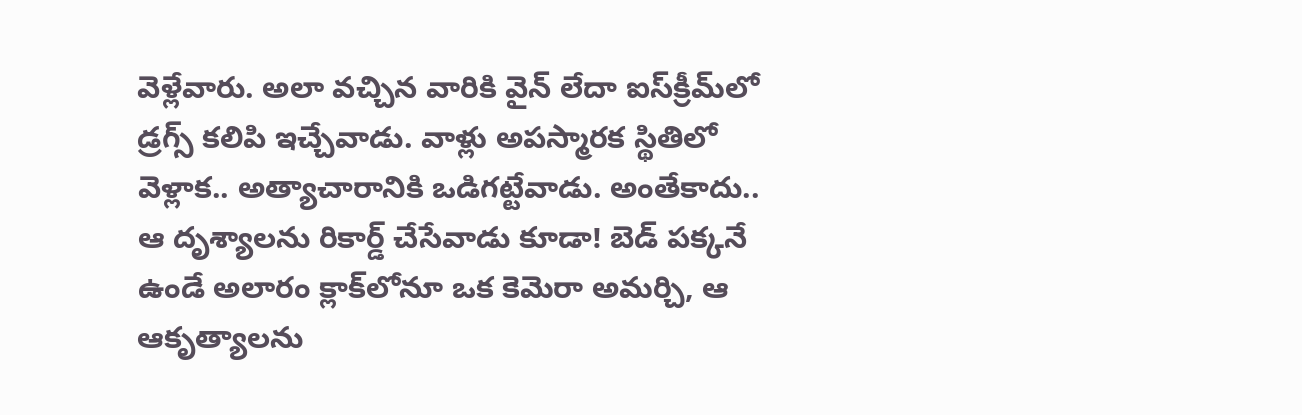వెళ్లేవారు. అలా వచ్చిన వారికి వైన్ లేదా ఐస్‌క్రీమ్‌లో డ్రగ్స్ కలిపి ఇచ్చేవాడు. వాళ్లు అపస్మారక స్థితిలో వెళ్లాక.. అత్యాచారానికి ఒడిగట్టేవాడు. అంతేకాదు.. ఆ దృశ్యాలను రికార్డ్ చేసేవాడు కూడా! బెడ్ పక్కనే ఉండే అలారం క్లాక్‌లోనూ ఒక కెమెరా అమర్చి, ఆ ఆకృత్యాలను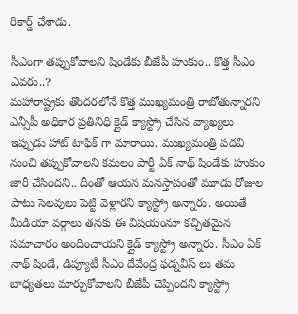రికార్డ్ చేశాడు.

సీఎంగా తప్పుకోవాలని షిండేకు బీజేపీ హుకుం.. కొత్త సీఎం ఎవరు..?
మహారాష్ట్రకు తొందరలోనే కొత్త ముఖ్యమంత్రి రాబోతున్నారని ఎన్సీపీ అధికార ప్రతినిధి క్లైడ్ క్యాస్ట్రో చేసిన వ్యాఖ్యలు ఇప్పుడు హాట్ టాఫిక్ గా మారాయి. ముఖ్యమంత్రి పదవి నుంచి తప్పుకోవాలని కమలం పార్టీ ఏక్ నాథ్ షిండేకు హుకుం జారీ చేసిందని.. దీంతో ఆయన మనస్తాపంతో మూడు రోజుల పాటు సెలవులు పెట్టి వెళ్లారని క్యాస్ట్రో అన్నారు. అయితే మీడియా వర్గాలు తనకు ఈ విషయంనూ కచ్చితమైన సమాచారం అందించాయని క్లైడ్ క్యాస్ట్రో అన్నారు. సీఎం ఏక్ నాథ్ షిండే, డిప్యూటీ సీఎం దేవేంద్ర ఫడ్నవీస్ లు తమ బాధ్యతలు మార్చుకోవాలని బీజేపీ చెప్పిందని క్యాస్ట్రో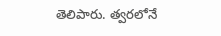తెలిపారు. త్వరలోనే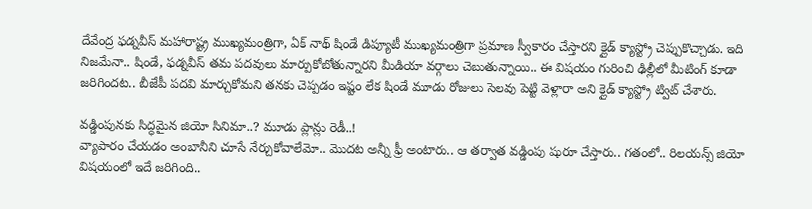దేవేంద్ర ఫడ్నవీస్ మహారాష్ట్ర ముఖ్యమంత్రిగా, ఏక్ నాథ్ షిండే డిప్యూటీ ముఖ్యమంత్రిగా ప్రమాణ స్వీకారం చేస్తారని క్లైడ్ క్యాస్ట్రో చెప్పుకొచ్చాడు. ఇది నిజమేనా.. షిండే, ఫడ్నవీస్ తమ పదవులు మార్పుకోబోతున్నారని మీడియా వర్గాలు చెబుతున్నాయి.. ఈ విషయం గురించి ఢిల్లీలో మీటింగ్ కూడా జరిగిందట.. బీజేపీ పదవి మార్చుకోమని తనకు చెప్పడం ఇష్టం లేక షిండే మూడు రోజులు సెలవు పెట్టి వెళ్లారా అని క్లైడ్ క్యాస్ట్రో ట్విట్ చేశారు.

వడ్డింపునకు సిద్ధమైన జియో సినిమా..? మూడు ప్లాన్లు రెడీ..!
వ్యాపారం చేయడం అంబానీని చూసే నేర్చుకోవాలేమో.. మొదట అన్నీ ఫ్రీ అంటారు.. ఆ తర్వాత వడ్డింపు షురూ చేస్తారు.. గతంలో.. రిలయన్స్‌ జియో విషయంలో ఇదే జరిగింది..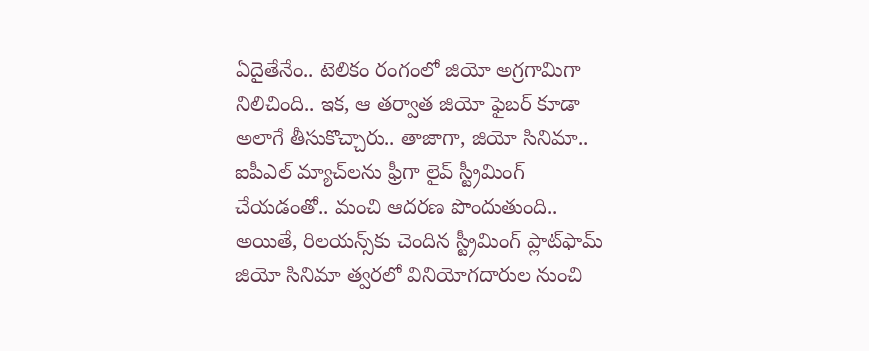ఏదైతేనేం.. టెలికం రంగంలో జియో అగ్రగామిగా నిలిచింది.. ఇక, ఆ తర్వాత జియో ఫైబర్‌ కూడా అలాగే తీసుకొచ్చారు.. తాజాగా, జియో సినిమా.. ఐపీఎల్‌ మ్యాచ్‌లను ఫ్రీగా లైవ్‌ స్ట్రీమింగ్‌ చేయడంతో.. మంచి ఆదరణ పొందుతుంది.. అయితే, రిలయన్స్‌కు చెందిన స్ట్రీమింగ్‌ ప్లాట్‌ఫామ్‌ జియో సినిమా త్వరలో వినియోగదారుల నుంచి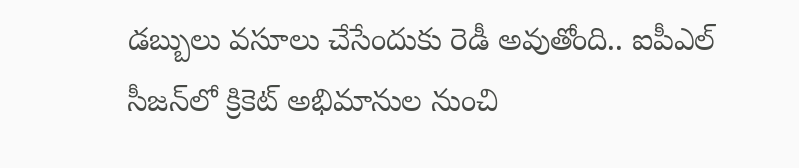డబ్బులు వసూలు చేసేందుకు రెడీ అవుతోంది.. ఐపీఎల్‌ సీజన్‌లో క్రికెట్‌ అభిమానుల నుంచి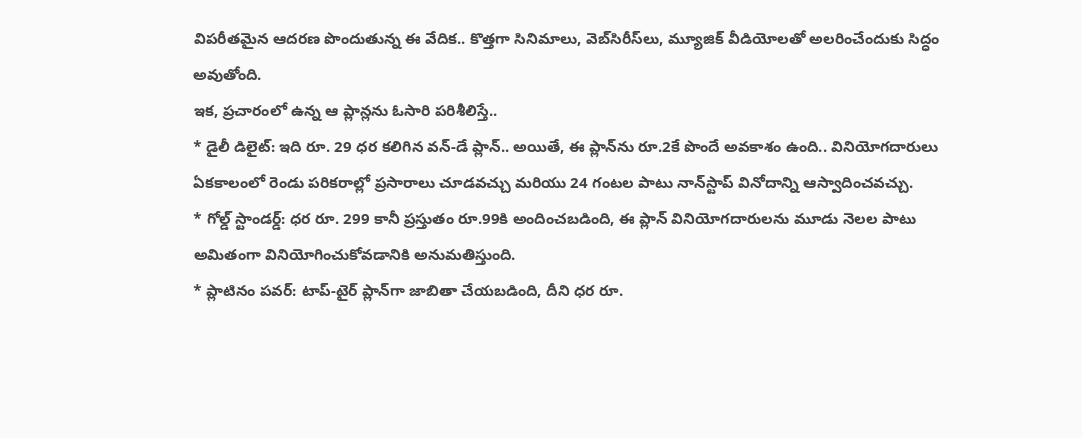విపరీతమైన ఆదరణ పొందుతున్న ఈ వేదిక.. కొత్తగా సినిమాలు, వెబ్‌సిరీస్‌లు, మ్యూజిక్‌ వీడియోలతో అలరించేందుకు సిద్ధం అవుతోంది.
ఇక, ప్రచారంలో ఉన్న ఆ ప్లాన్లను ఓసారి పరిశీలిస్తే..
* డైలీ డిలైట్: ఇది రూ. 29 ధర కలిగిన వన్-డే ప్లాన్.. అయితే, ఈ ప్లాన్‌ను రూ.2కే పొందే అవకాశం ఉంది.. వినియోగదారులు ఏకకాలంలో రెండు పరికరాల్లో ప్రసారాలు చూడవచ్చు మరియు 24 గంటల పాటు నాన్‌స్టాప్ వినోదాన్ని ఆస్వాదించవచ్చు.
* గోల్డ్ స్టాండర్డ్: ధర రూ. 299 కానీ ప్రస్తుతం రూ.99కి అందించబడింది, ఈ ప్లాన్ వినియోగదారులను మూడు నెలల పాటు అమితంగా వినియోగించుకోవడానికి అనుమతిస్తుంది.
* ప్లాటినం పవర్: టాప్-టైర్ ప్లాన్‌గా జాబితా చేయబడింది, దీని ధర రూ.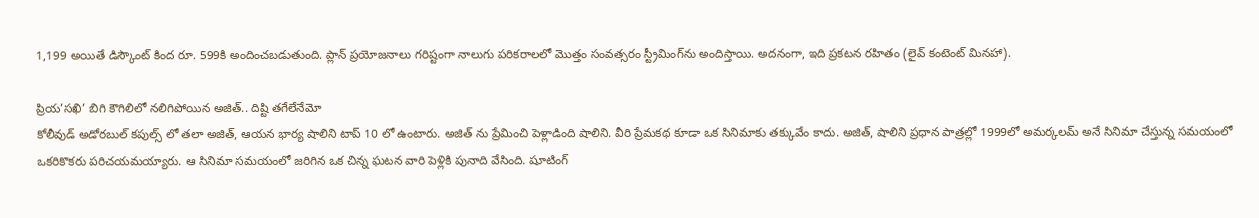1,199 అయితే డిస్కౌంట్ కింద రూ. 599కి అందించబడుతుంది. ప్లాన్ ప్రయోజనాలు గరిష్టంగా నాలుగు పరికరాలలో మొత్తం సంవత్సరం స్ట్రీమింగ్‌ను అందిస్తాయి. అదనంగా, ఇది ప్రకటన రహితం (లైవ్ కంటెంట్ మినహా).

ప్రియ’సఖి’ బిగి కౌగిలిలో నలిగిపోయిన అజిత్.. దిష్టి తగేలేనేమో
కోలీవుడ్ అడోరబుల్ కపుల్స్ లో తలా అజిత్, ఆయన భార్య షాలిని టాప్ 10 లో ఉంటారు. అజిత్ ను ప్రేమించి పెళ్లాడింది షాలిని. వీరి ప్రేమకథ కూడా ఒక సినిమాకు తక్కువేం కాదు. అజిత్, షాలిని ప్రధాన పాత్రల్లో 1999లో అమ‌ర్క‌ల‌మ్ అనే సినిమా చేస్తున్న సమయంలో ఒకరికొకరు పరిచయమయ్యారు. ఆ సినిమా సమయంలో జరిగిన ఒక చిన్న ఘటన వారి పెళ్లికి పునాది వేసింది. షూటింగ్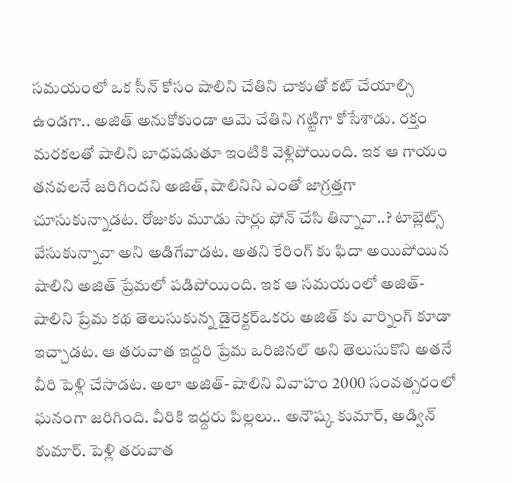సమయంలో ఒక సీన్ కోసం షాలిని చేతిని చాకుతో కట్ చేయాల్సి ఉండగా.. అజిత్ అనుకోకుండా ఆమె చేతిని గట్టిగా కోసేశాడు. రక్తం మరకలతో షాలిని బాధపడుతూ ఇంటికి వెళ్లిపోయింది. ఇక ఆ గాయం తనవలనే జరిగిందని అజిత్, షాలినిని ఎంతో జాగ్రత్తగా చూసుకున్నాడట. రోజుకు మూడు సార్లు ఫోన్ చేసి తిన్నావా..? టాబ్లెట్స్ వేసుకున్నావా అని అడిగేవాడట. అతని కేరింగ్ కు ఫిదా అయిపోయిన షాలిని అజిత్ ప్రేమలో పడిపోయింది. ఇక ఆ సమయంలో అజిత్- షాలిని ప్రేమ కథ తెలుసుకున్న డైరెక్టర్ఒకరు అజిత్ కు వార్నింగ్ కూడా ఇచ్చాడట. ఆ తరువాత ఇద్దరి ప్రేమ ఒరిజినల్ అని తెలుసుకొని అతనే వీరి పెళ్లి చేసాడట. అలా అజిత్- షాలిని వివాహం 2000 సంవత్సరంలో ఘనంగా జరిగింది. వీరికి ఇద్దరు పిల్లలు.. అనౌష్క కుమార్, అడ్విన్ కుమార్. పెళ్లి తరువాత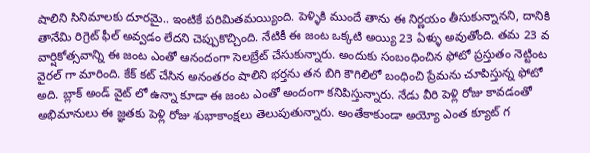షాలిని సినిమాలకు దూరమై.. ఇంటికే పరిమితమయ్యింది. పెళ్ళికి ముందే తాను ఈ నిర్ణయం తీసుకున్నానని, దానికి తానేమి రిగ్రెట్ ఫీల్ అవ్వడం లేదని చెప్పుకొచ్చింది. నేటికీ ఈ జంట ఒక్కటి అయ్యి 23 ఏళ్ళు అవుతోంది. తమ 23 వ వార్షికోత్సవాన్ని ఈ జంట ఎంతో ఆనందంగా సెలబ్రేట్ చేసుకున్నారు. అందుకు సంబంధించిన ఫోటో ప్రస్తుతం నెట్టింట వైరల్ గా మారింది. కేక్ కట్ చేసిన అనంతరం షాలిని భర్తను తన బిగి కౌగిలిలో బంధించి ప్రేమను చూపిస్తున్న ఫోటో అది. బ్లాక్ అండ్ వైట్ లో ఉన్నా కూడా ఈ జంట ఎంతో అందంగా కనిపిస్తున్నారు. నేడు వీరి పెళ్లి రోజు కావడంతో అభిమానులు ఈ జ్ఞతకు పెళ్లి రోజు శుభాకాంక్షలు తెలుపుతున్నారు. అంతేకాకుండా అయ్యో ఎంత క్యూట్ గ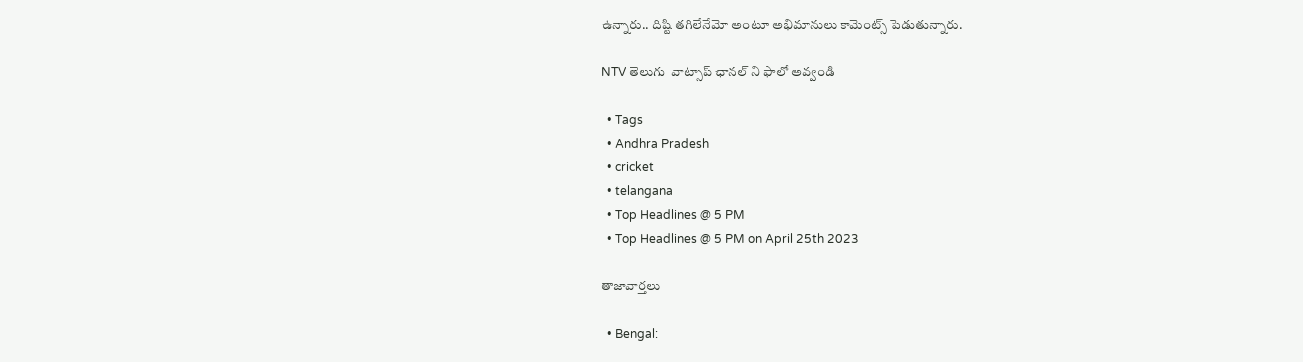ఉన్నారు.. దిష్టి తగిలేనేమో అంటూ అభిమానులు కామెంట్స్ పెడుతున్నారు.

NTV తెలుగు  వాట్సాప్ ఛానల్ ని ఫాలో అవ్వండి

  • Tags
  • Andhra Pradesh
  • cricket
  • telangana
  • Top Headlines @ 5 PM
  • Top Headlines @ 5 PM on April 25th 2023

తాజావార్తలు

  • Bengal: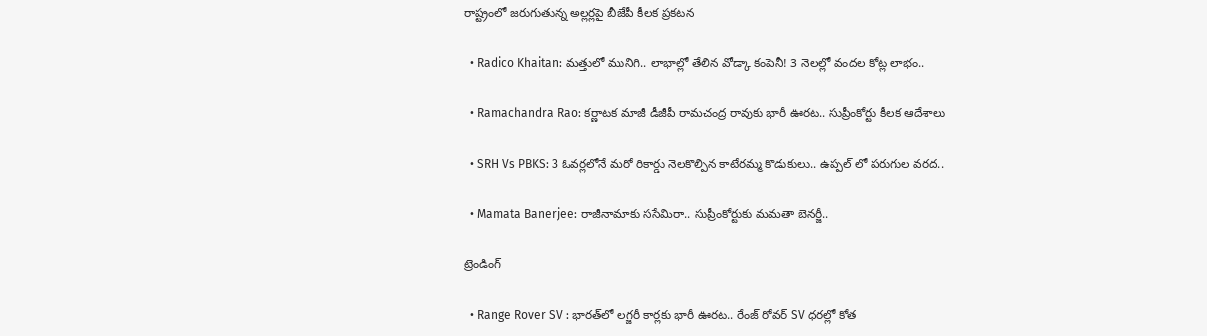రాష్ట్రంలో జరుగుతున్న అల్లర్లపై బీజేపీ కీలక ప్రకటన

  • Radico Khaitan: మత్తులో మునిగి.. లాభాల్లో తేలిన వోడ్కా కంపెనీ! 3 నెలల్లో వందల కోట్ల లాభం..

  • Ramachandra Rao: కర్ణాటక మాజీ డీజీపీ రామచంద్ర రావుకు భారీ ఊరట.. సుప్రీంకోర్టు కీలక ఆదేశాలు

  • SRH Vs PBKS: 3 ఓవర్లలోనే మరో రికార్డు నెలకొల్పిన కాటేరమ్మ కొడుకులు.. ఉప్పల్ లో పరుగుల వరద..

  • Mamata Banerjee: రాజీనామాకు ససేమిరా.. సుప్రీంకోర్టుకు మమతా బెనర్జీ..

ట్రెండింగ్‌

  • Range Rover SV : భారత్‌లో లగ్జరీ కార్లకు భారీ ఊరట.. రేంజ్ రోవర్ SV ధరల్లో కోత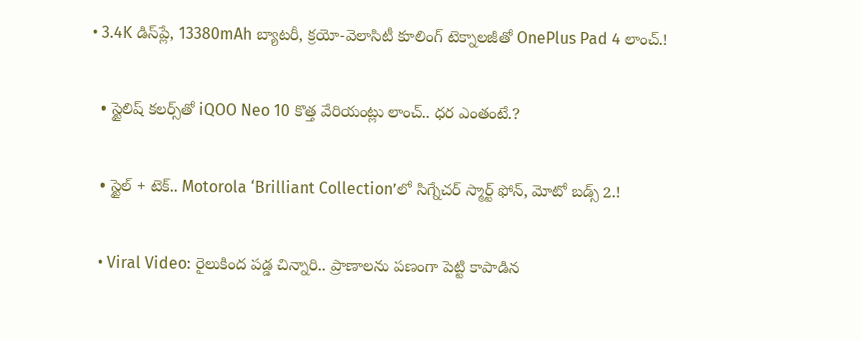• 3.4K డిస్‌ప్లే, 13380mAh బ్యాటరీ, క్రయో-వెలాసిటీ కూలింగ్ టెక్నాలజీతో OnePlus Pad 4 లాంచ్.!

  • స్టైలిష్ కలర్స్‌తో iQOO Neo 10 కొత్త వేరియంట్లు లాంచ్.. ధర ఎంతంటే.?

  • స్టైల్ + టెక్.. Motorola ‘Brilliant Collection’లో సిగ్నేచర్ స్మార్ట్ ఫోన్, మోటో బడ్స్ 2.!

  • Viral Video: రైలుకింద పడ్డ చిన్నారి.. ప్రాణాలను పణంగా పెట్టి కాపాడిన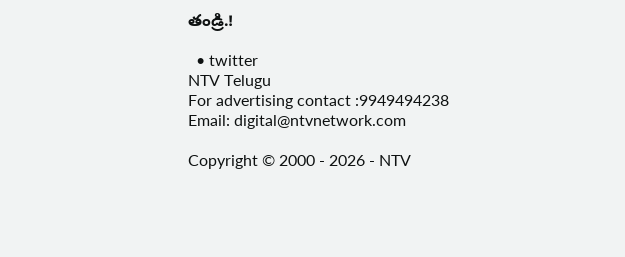తండ్రి.!

  • twitter
NTV Telugu
For advertising contact :9949494238
Email: digital@ntvnetwork.com

Copyright © 2000 - 2026 - NTV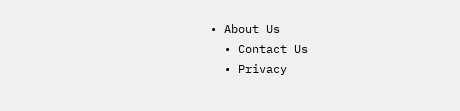• About Us
  • Contact Us
  • Privacy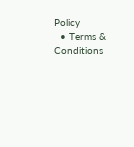Policy
  • Terms & Conditions